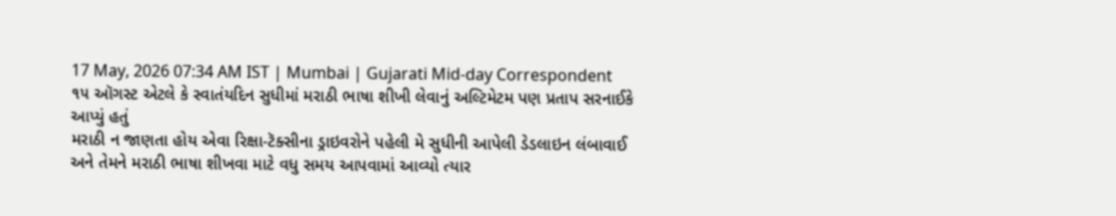17 May, 2026 07:34 AM IST | Mumbai | Gujarati Mid-day Correspondent
૧૫ ઑગસ્ટ એટલે કે સ્વાતંયદિન સુધીમાં મરાઠી ભાષા શીખી લેવાનું અલ્ટિમેટમ પણ પ્રતાપ સરનાઈકે આપ્યું હતું
મરાઠી ન જાણતા હોય એવા રિક્ષા-ટૅક્સીના ડ્રાઇવરોને પહેલી મે સુધીની આપેલી ડેડલાઇન લંબાવાઈ અને તેમને મરાઠી ભાષા શીખવા માટે વધુ સમય આપવામાં આવ્યો ત્યાર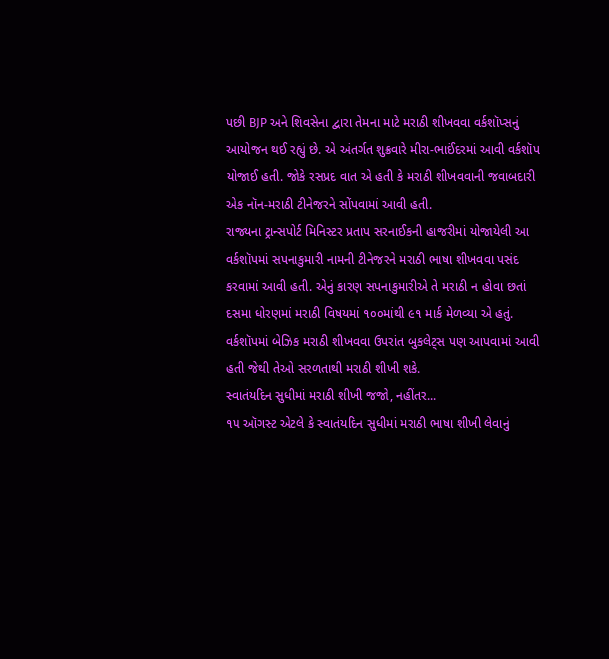પછી BJP અને શિવસેના દ્વારા તેમના માટે મરાઠી શીખવવા વર્કશૉપ્સનું આયોજન થઈ રહ્યું છે. એ અંતર્ગત શુક્રવારે મીરા-ભાઈંદરમાં આવી વર્કશૉપ યોજાઈ હતી. જોકે રસપ્રદ વાત એ હતી કે મરાઠી શીખવવાની જવાબદારી એક નૉન-મરાઠી ટીનેજરને સોંપવામાં આવી હતી.
રાજ્યના ટ્રાન્સપોર્ટ મિનિસ્ટર પ્રતાપ સરનાઈકની હાજરીમાં યોજાયેલી આ વર્કશૉપમાં સપનાકુમારી નામની ટીનેજરને મરાઠી ભાષા શીખવવા પસંદ કરવામાં આવી હતી. એનું કારણ સપનાકુમારીએ તે મરાઠી ન હોવા છતાં દસમા ધોરણમાં મરાઠી વિષયમાં ૧૦૦માંથી ૯૧ માર્ક મેળવ્યા એ હતું. વર્કશૉપમાં બેઝિક મરાઠી શીખવવા ઉપરાંત બુકલેટ્સ પણ આપવામાં આવી હતી જેથી તેઓ સરળતાથી મરાઠી શીખી શકે.
સ્વાતંયદિન સુધીમાં મરાઠી શીખી જજો, નહીંતર...
૧૫ ઑગસ્ટ એટલે કે સ્વાતંયદિન સુધીમાં મરાઠી ભાષા શીખી લેવાનું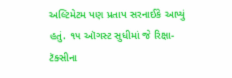અલ્ટિમેટમ પણ પ્રતાપ સરનાઈકે આપ્યું હતું. ૧૫ ઑગસ્ટ સુધીમાં જે રિક્ષા-ટૅક્સીના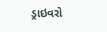ડ્રાઇવરો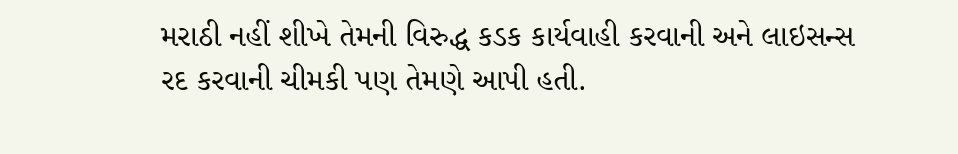મરાઠી નહીં શીખે તેમની વિરુદ્ધ કડક કાર્યવાહી કરવાની અને લાઇસન્સ રદ કરવાની ચીમકી પણ તેમણે આપી હતી.